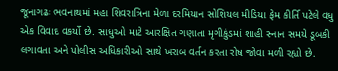જૂનાગઢઃ ભવનાથમાં મહા શિવરાત્રિના મેળા દરમિયાન સોશિયલ મીડિયા ફેમ કીર્તિ પટેલે વધુ એક વિવાદ વકર્યો છે. સાધુઓ માટે આરક્ષિત ગણાતા મૃગીકુંડમાં શાહી સ્નાન સમયે ડૂબકી લગાવતા અને પોલીસ અધિકારીઓ સાથે ખરાબ વર્તન કરતા રોષ જોવા મળી રહ્યો છે.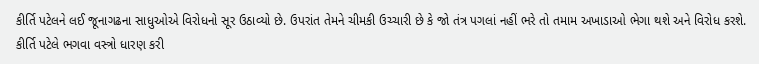કીર્તિ પટેલને લઈ જૂનાગઢના સાધુઓએ વિરોધનો સૂર ઉઠાવ્યો છે. ઉપરાંત તેમને ચીમકી ઉચ્ચારી છે કે જો તંત્ર પગલાં નહીં ભરે તો તમામ અખાડાઓ ભેગા થશે અને વિરોધ કરશે.
કીર્તિ પટેલે ભગવા વસ્ત્રો ધારણ કરી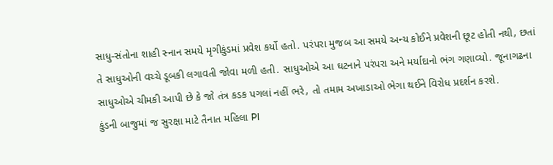સાધુ-સંતોના શાહી સ્નાન સમયે મૃગીકુંડમાં પ્રવેશ કર્યો હતો. પરંપરા મુજબ આ સમયે અન્ય કોઈને પ્રવેશની છૂટ હોતી નથી, છતાં તે સાધુઓની વચ્ચે ડૂબકી લગાવતી જોવા મળી હતી. સાધુઓએ આ ઘટનાને પરંપરા અને મર્યાદાનો ભંગ ગણાવ્યો. જૂનાગઢના સાધુઓએ ચીમકી આપી છે કે જો તંત્ર કડક પગલાં નહીં ભરે, તો તમામ અખાડાઓ ભેગા થઈને વિરોધ પ્રદર્શન કરશે.
કુંડની બાજુમાં જ સુરક્ષા માટે તૈનાત મહિલા PI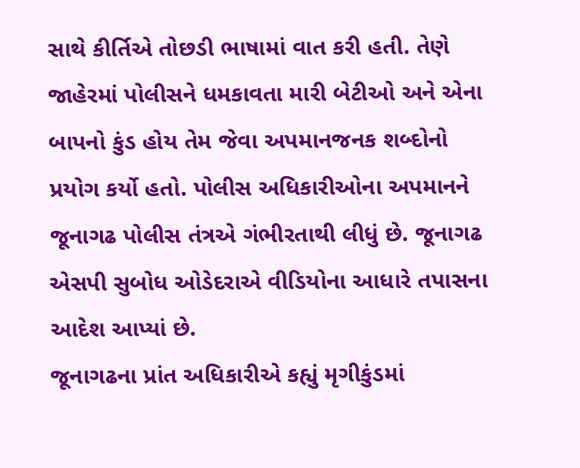સાથે કીર્તિએ તોછડી ભાષામાં વાત કરી હતી. તેણે જાહેરમાં પોલીસને ધમકાવતા મારી બેટીઓ અને એના બાપનો કુંડ હોય તેમ જેવા અપમાનજનક શબ્દોનો પ્રયોગ કર્યો હતો. પોલીસ અધિકારીઓના અપમાનને જૂનાગઢ પોલીસ તંત્રએ ગંભીરતાથી લીધું છે. જૂનાગઢ એસપી સુબોધ ઓડેદરાએ વીડિયોના આધારે તપાસના આદેશ આપ્યાં છે.
જૂનાગઢના પ્રાંત અધિકારીએ કહ્યું મૃગીકુંડમાં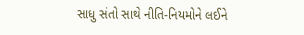સાધુ સંતો સાથે નીતિ-નિયમોને લઈને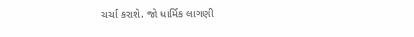ચર્ચા કરાશે. જો ધાર્મિક લાગણી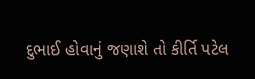દુભાઈ હોવાનું જણાશે તો કીર્તિ પટેલ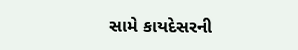સામે કાયદેસરની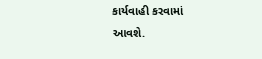કાર્યવાહી કરવામાં આવશે.